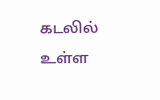கடலில் உள்ள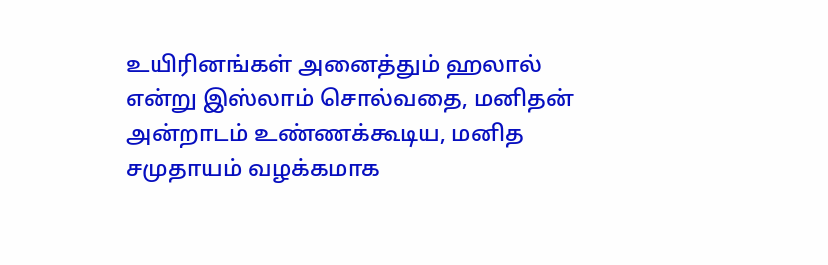உயிரினங்கள் அனைத்தும் ஹலால் என்று இஸ்லாம் சொல்வதை, மனிதன் அன்றாடம் உண்ணக்கூடிய, மனித சமுதாயம் வழக்கமாக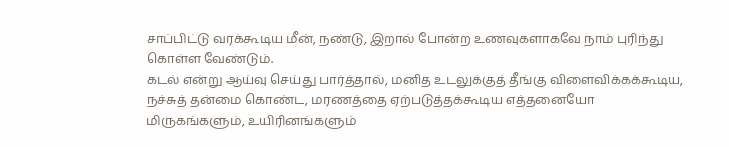சாப்பிட்டு வரக்கூடிய மீன், நண்டு, இறால் போன்ற உணவுகளாகவே நாம் புரிந்து கொள்ள வேண்டும்.
கடல் என்று ஆய்வு செய்து பார்த்தால், மனித உடலுக்குத் தீங்கு விளைவிக்கக்கூடிய, நச்சுத் தன்மை கொண்ட, மரணத்தை ஏற்படுத்தக்கூடிய எத்தனையோ மிருகங்களும், உயிரினங்களும்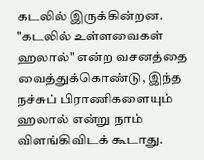கடலில் இருக்கின்றன. "கடலில் உள்ளவைகள் ஹலால்" என்ற வசனத்தை வைத்துக்கொண்டு, இந்த நச்சுப் பிராணிகளையும் ஹலால் என்று நாம் விளங்கிவிடக் கூடாது.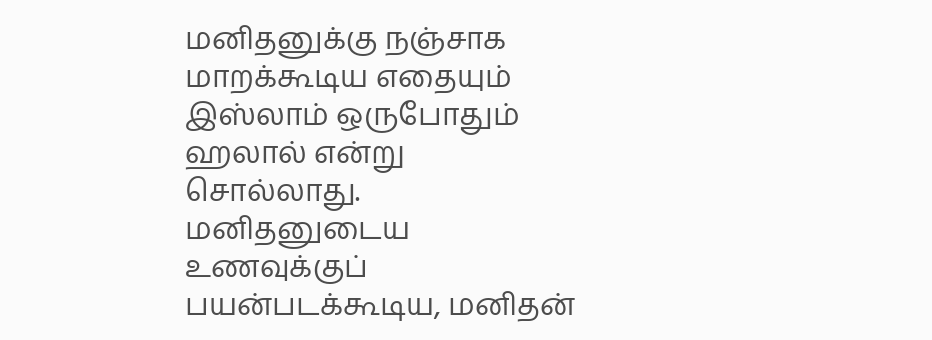மனிதனுக்கு நஞ்சாக மாறக்கூடிய எதையும் இஸ்லாம் ஒருபோதும் ஹலால் என்று சொல்லாது.
மனிதனுடைய உணவுக்குப் பயன்படக்கூடிய, மனிதன்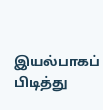இயல்பாகப் பிடித்து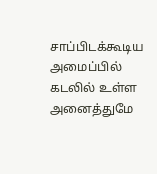சாப்பிடக்கூடிய அமைப்பில் கடலில் உள்ள அனைத்துமே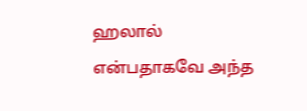ஹலால் என்பதாகவே அந்த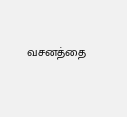வசனத்தை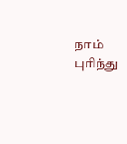நாம் புரிந்து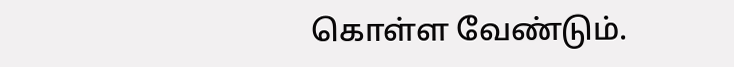கொள்ள வேண்டும்.